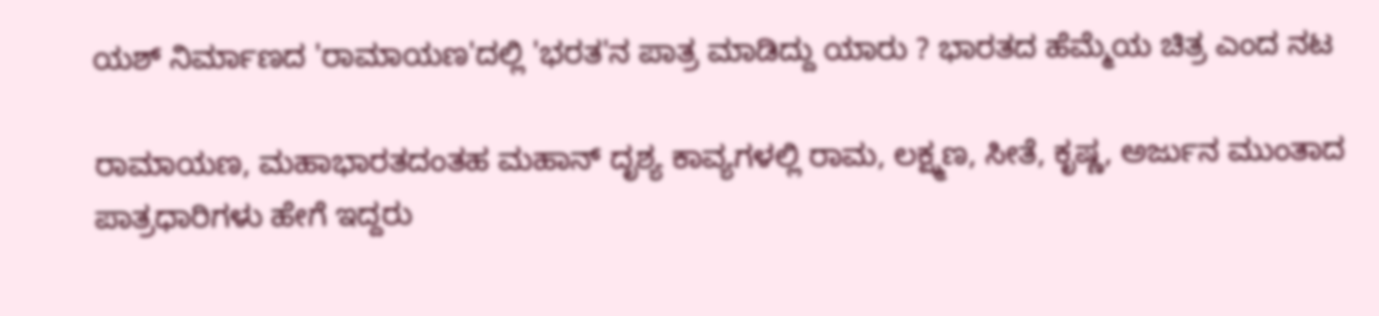ಯಶ್ ನಿರ್ಮಾಣದ 'ರಾಮಾಯಣ'ದಲ್ಲಿ 'ಭರತ'ನ ಪಾತ್ರ ಮಾಡಿದ್ದು ಯಾರು ? ಭಾರತದ ಹೆಮ್ಮೆಯ ಚಿತ್ರ ಎಂದ ನಟ

ರಾಮಾಯಣ, ಮಹಾಭಾರತದಂತಹ ಮಹಾನ್ ದೃಶ್ಯ ಕಾವ್ಯಗಳಲ್ಲಿ ರಾಮ, ಲಕ್ಷ್ಮಣ, ಸೀತೆ, ಕೃಷ್ಣ, ಅರ್ಜುನ ಮುಂತಾದ ಪಾತ್ರಧಾರಿಗಳು ಹೇಗೆ ಇದ್ದರು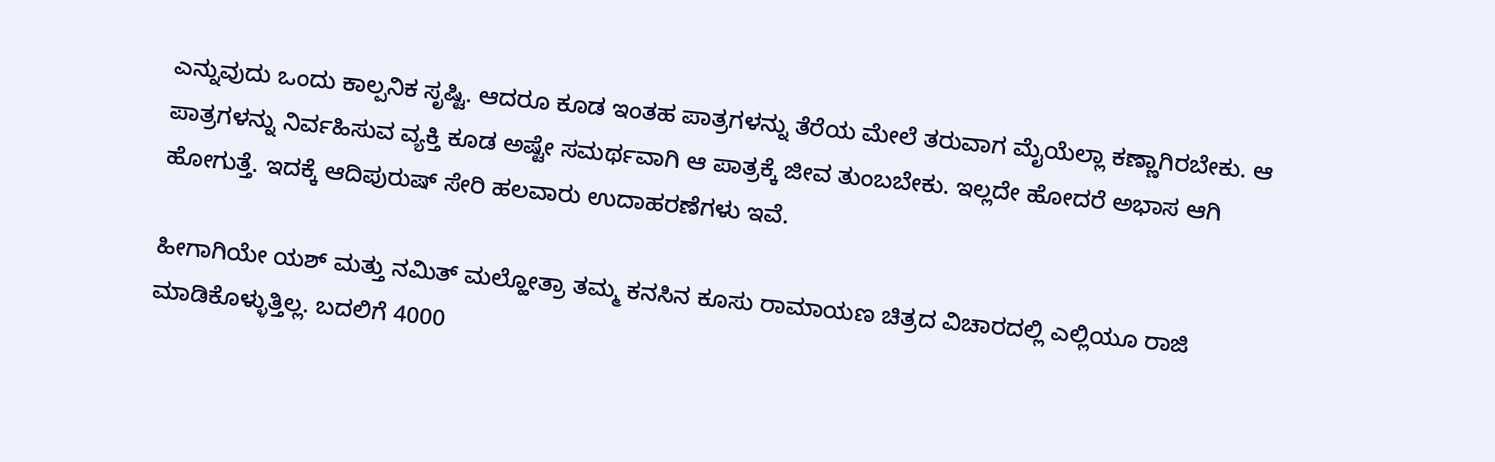ಎನ್ನುವುದು ಒಂದು ಕಾಲ್ಪನಿಕ ಸೃಷ್ಟಿ. ಆದರೂ ಕೂಡ ಇಂತಹ ಪಾತ್ರಗಳನ್ನು ತೆರೆಯ ಮೇಲೆ ತರುವಾಗ ಮೈಯೆಲ್ಲಾ ಕಣ್ಣಾಗಿರಬೇಕು. ಆ ಪಾತ್ರಗಳನ್ನು ನಿರ್ವಹಿಸುವ ವ್ಯಕ್ತಿ ಕೂಡ ಅಷ್ಟೇ ಸಮರ್ಥವಾಗಿ ಆ ಪಾತ್ರಕ್ಕೆ ಜೀವ ತುಂಬಬೇಕು. ಇಲ್ಲದೇ ಹೋದರೆ ಅಭಾಸ ಆಗಿ ಹೋಗುತ್ತೆ. ಇದಕ್ಕೆ ಆದಿಪುರುಷ್ ಸೇರಿ ಹಲವಾರು ಉದಾಹರಣೆಗಳು ಇವೆ.

ಹೀಗಾಗಿಯೇ ಯಶ್ ಮತ್ತು ನಮಿತ್ ಮಲ್ಹೋತ್ರಾ ತಮ್ಮ ಕನಸಿನ ಕೂಸು ರಾಮಾಯಣ ಚಿತ್ರದ ವಿಚಾರದಲ್ಲಿ ಎಲ್ಲಿಯೂ ರಾಜಿ ಮಾಡಿಕೊಳ್ಳುತ್ತಿಲ್ಲ. ಬದಲಿಗೆ 4000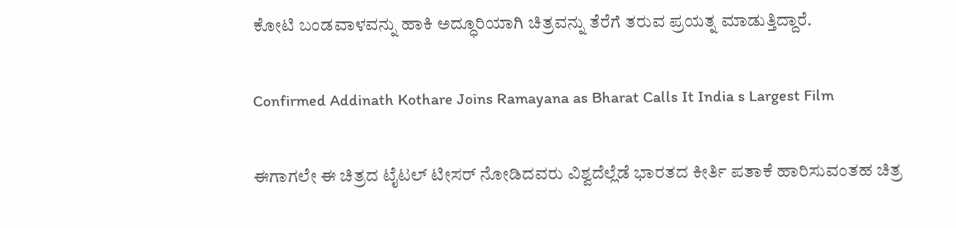ಕೋಟಿ ಬಂಡವಾಳವನ್ನು ಹಾಕಿ ಅದ್ಧೂರಿಯಾಗಿ ಚಿತ್ರವನ್ನು ತೆರೆಗೆ ತರುವ ಪ್ರಯತ್ನ ಮಾಡುತ್ತಿದ್ದಾರೆ.

Confirmed Addinath Kothare Joins Ramayana as Bharat Calls It India s Largest Film

ಈಗಾಗಲೇ ಈ ಚಿತ್ರದ ಟೈಟಲ್ ಟೀಸರ್ ನೋಡಿದವರು ವಿಶ್ವದೆಲ್ಲೆಡೆ ಭಾರತದ ಕೀರ್ತಿ ಪತಾಕೆ ಹಾರಿಸುವಂತಹ ಚಿತ್ರ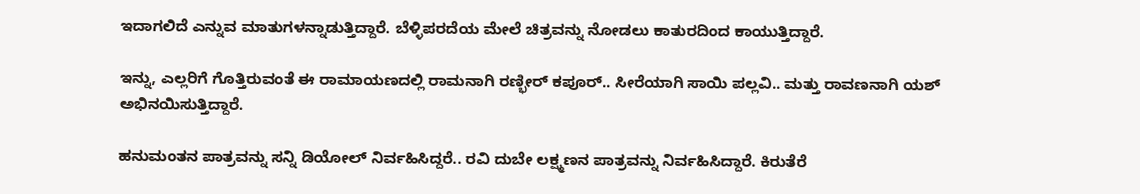ಇದಾಗಲಿದೆ ಎನ್ನುವ ಮಾತುಗಳನ್ನಾಡುತ್ತಿದ್ದಾರೆ. ಬೆಳ್ಳಿಪರದೆಯ ಮೇಲೆ ಚಿತ್ರವನ್ನು ನೋಡಲು ಕಾತುರದಿಂದ ಕಾಯುತ್ತಿದ್ದಾರೆ.

ಇನ್ನು, ಎಲ್ಲರಿಗೆ ಗೊತ್ತಿರುವಂತೆ ಈ ರಾಮಾಯಣದಲ್ಲಿ ರಾಮನಾಗಿ ರಣ್ಭೀರ್ ಕಪೂರ್.. ಸೀರೆಯಾಗಿ ಸಾಯಿ ಪಲ್ಲವಿ.. ಮತ್ತು ರಾವಣನಾಗಿ ಯಶ್ ಅಭಿನಯಿಸುತ್ತಿದ್ದಾರೆ.

ಹನುಮಂತನ ಪಾತ್ರವನ್ನು ಸನ್ನಿ ಡಿಯೋಲ್ ನಿರ್ವಹಿಸಿದ್ದರೆ.. ರವಿ ದುಬೇ ಲಕ್ಷ್ಮಣನ ಪಾತ್ರವನ್ನು ನಿರ್ವಹಿಸಿದ್ದಾರೆ. ಕಿರುತೆರೆ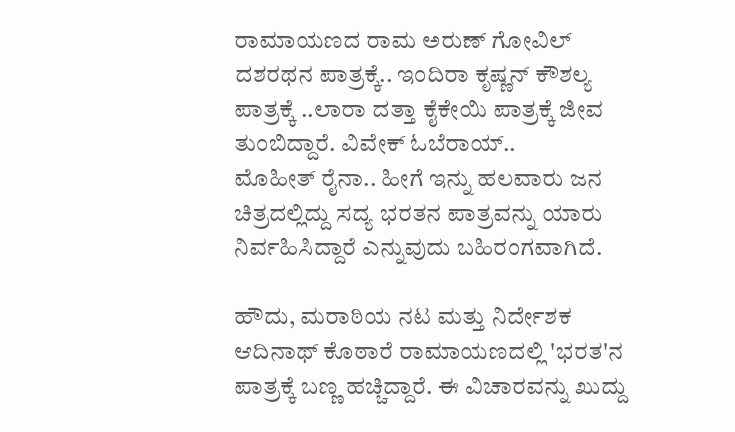ರಾಮಾಯಣದ ರಾಮ ಅರುಣ್ ಗೋವಿಲ್ ದಶರಥನ ಪಾತ್ರಕ್ಕೆ.. ಇಂದಿರಾ ಕೃಷ್ಣನ್ ಕೌಶಲ್ಯ ಪಾತ್ರಕ್ಕೆ ..ಲಾರಾ ದತ್ತಾ ಕೈಕೇಯಿ ಪಾತ್ರಕ್ಕೆ ಜೀವ ತುಂಬಿದ್ದಾರೆ. ವಿವೇಕ್ ಓಬೆರಾಯ್..
ಮೊಹೀತ್ ರೈನಾ.. ಹೀಗೆ ಇನ್ನು ಹಲವಾರು ಜನ ಚಿತ್ರದಲ್ಲಿದ್ದು ಸದ್ಯ ಭರತನ ಪಾತ್ರವನ್ನು ಯಾರು ನಿರ್ವಹಿಸಿದ್ದಾರೆ ಎನ್ನುವುದು ಬಹಿರಂಗವಾಗಿದೆ.

ಹೌದು, ಮರಾಠಿಯ ನಟ ಮತ್ತು ನಿರ್ದೇಶಕ ಆದಿನಾಥ್ ಕೊಠಾರೆ ರಾಮಾಯಣದಲ್ಲಿ 'ಭರತ'ನ ಪಾತ್ರಕ್ಕೆ ಬಣ್ಣ ಹಚ್ಚಿದ್ದಾರೆ. ಈ ವಿಚಾರವನ್ನು ಖುದ್ದು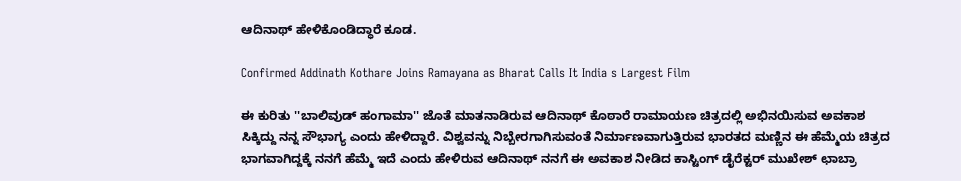ಆದಿನಾಥ್ ಹೇಳಿಕೊಂಡಿದ್ಧಾರೆ ಕೂಡ.

Confirmed Addinath Kothare Joins Ramayana as Bharat Calls It India s Largest Film

ಈ ಕುರಿತು ''ಬಾಲಿವುಡ್‌ ಹಂಗಾಮಾ'' ಜೊತೆ ಮಾತನಾಡಿರುವ ಆದಿನಾಥ್ ಕೊಠಾರೆ ರಾಮಾಯಣ ಚಿತ್ರದಲ್ಲಿ ಅಭಿನಯಿಸುವ ಅವಕಾಶ ಸಿಕ್ಕಿದ್ದು ನನ್ನ ಸೌಭಾಗ್ಯ ಎಂದು ಹೇಳಿದ್ದಾರೆ. ವಿಶ್ವವನ್ನು ನಿಬ್ಬೇರಗಾಗಿಸುವಂತೆ ನಿರ್ಮಾಣವಾಗುತ್ತಿರುವ ಭಾರತದ ಮಣ್ಣಿನ ಈ ಹೆಮ್ಮೆಯ ಚಿತ್ರದ ಭಾಗವಾಗಿದ್ದಕ್ಕೆ ನನಗೆ ಹೆಮ್ಮೆ ಇದೆ ಎಂದು ಹೇಳಿರುವ ಆದಿನಾಥ್ ನನಗೆ ಈ ಅವಕಾಶ ನೀಡಿದ ಕಾಸ್ಟಿಂಗ್ ಡೈರೆಕ್ಟರ್ ಮುಖೇಶ್ ಛಾಬ್ರಾ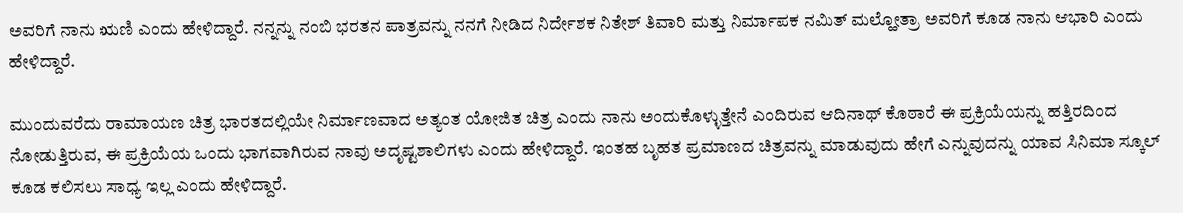ಅವರಿಗೆ ನಾನು ಋಣಿ ಎಂದು ಹೇಳಿದ್ದಾರೆ. ನನ್ನನ್ನು ನಂಬಿ ಭರತನ ಪಾತ್ರವನ್ನು ನನಗೆ ನೀಡಿದ ನಿರ್ದೇಶಕ ನಿತೇಶ್ ತಿವಾರಿ ಮತ್ತು ನಿರ್ಮಾಪಕ ನಮಿತ್ ಮಲ್ಹೋತ್ರಾ ಅವರಿಗೆ ಕೂಡ ನಾನು ಆಭಾರಿ ಎಂದು ಹೇಳಿದ್ದಾರೆ.

ಮುಂದುವರೆದು ರಾಮಾಯಣ ಚಿತ್ರ ಭಾರತದಲ್ಲಿಯೇ ನಿರ್ಮಾಣವಾದ ಅತ್ಯಂತ ಯೋಜಿತ ಚಿತ್ರ ಎಂದು ನಾನು ಅಂದುಕೊಳ್ಳುತ್ತೇನೆ ಎಂದಿರುವ ಆದಿನಾಥ್ ಕೊಠಾರೆ ಈ ಪ್ರಕ್ರಿಯೆಯನ್ನು ಹತ್ತಿರದಿಂದ ನೋಡುತ್ತಿರುವ, ಈ ಪ್ರಕ್ರಿಯೆಯ ಒಂದು ಭಾಗವಾಗಿರುವ ನಾವು ಅದೃಷ್ಟಶಾಲಿಗಳು ಎಂದು ಹೇಳಿದ್ದಾರೆ. ಇಂತಹ ಬೃಹತ ಪ್ರಮಾಣದ ಚಿತ್ರವನ್ನು ಮಾಡುವುದು ಹೇಗೆ ಎನ್ನುವುದನ್ನು ಯಾವ ಸಿನಿಮಾ ಸ್ಕೂಲ್ ಕೂಡ ಕಲಿಸಲು ಸಾಧ್ಯ ಇಲ್ಲ ಎಂದು ಹೇಳಿದ್ದಾರೆ.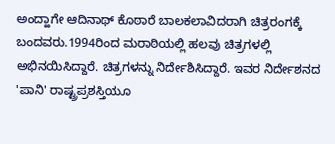ಅಂದ್ಹಾಗೇ ಆದಿನಾಥ್ ಕೊಠಾರೆ ಬಾಲಕಲಾವಿದರಾಗಿ ಚಿತ್ರರಂಗಕ್ಕೆ ಬಂದವರು.1994ರಿಂದ ಮರಾಠಿಯಲ್ಲಿ ಹಲವು ಚಿತ್ರಗಳಲ್ಲಿ ಅಭಿನಯಿಸಿದ್ದಾರೆ. ಚಿತ್ರಗಳನ್ನು ನಿರ್ದೇಶಿಸಿದ್ದಾರೆ. ಇವರ ನಿರ್ದೇಶನದ 'ಪಾನಿ' ರಾಷ್ಟ್ರಪ್ರಶಸ್ತಿಯೂ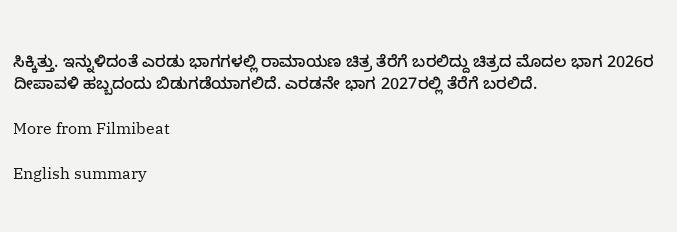ಸಿಕ್ಕಿತ್ತು. ಇನ್ನುಳಿದಂತೆ ಎರಡು ಭಾಗಗಳಲ್ಲಿ ರಾಮಾಯಣ ಚಿತ್ರ ತೆರೆಗೆ ಬರಲಿದ್ದು ಚಿತ್ರದ ಮೊದಲ ಭಾಗ 2026ರ ದೀಪಾವಳಿ ಹಬ್ಬದಂದು ಬಿಡುಗಡೆಯಾಗಲಿದೆ. ಎರಡನೇ ಭಾಗ 2027ರಲ್ಲಿ ತೆರೆಗೆ ಬರಲಿದೆ.

More from Filmibeat

English summary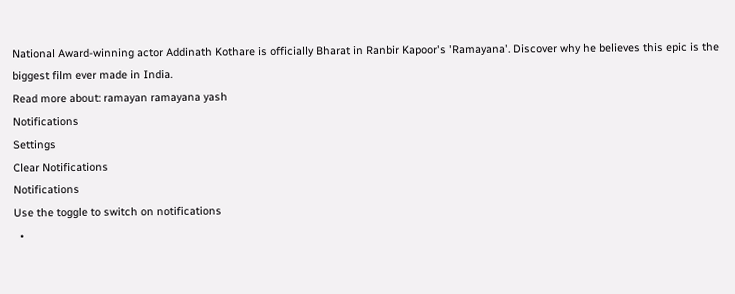National Award-winning actor Addinath Kothare is officially Bharat in Ranbir Kapoor's 'Ramayana'. Discover why he believes this epic is the biggest film ever made in India.
Read more about: ramayan ramayana yash
Notifications
Settings
Clear Notifications
Notifications
Use the toggle to switch on notifications
  •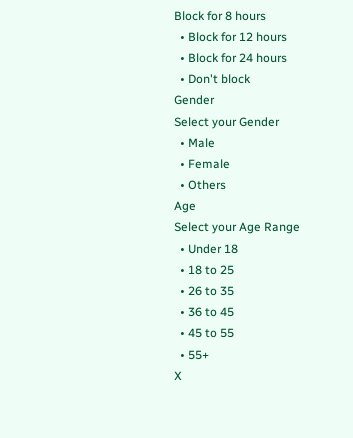Block for 8 hours
  • Block for 12 hours
  • Block for 24 hours
  • Don't block
Gender
Select your Gender
  • Male
  • Female
  • Others
Age
Select your Age Range
  • Under 18
  • 18 to 25
  • 26 to 35
  • 36 to 45
  • 45 to 55
  • 55+
X